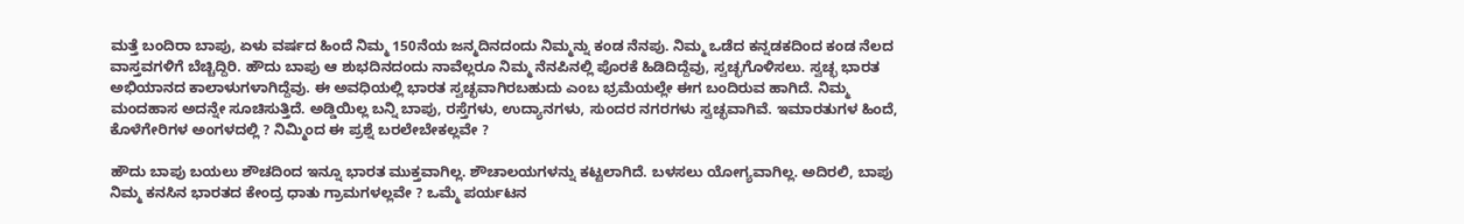ಮತ್ತೆ ಬಂದಿರಾ ಬಾಪು, ಏಳು ವರ್ಷದ ಹಿಂದೆ ನಿಮ್ಮ 150ನೆಯ ಜನ್ಮದಿನದಂದು ನಿಮ್ಮನ್ನು ಕಂಡ ನೆನಪು. ನಿಮ್ಮ ಒಡೆದ ಕನ್ನಡಕದಿಂದ ಕಂಡ ನೆಲದ ವಾಸ್ತವಗಳಿಗೆ ಬೆಚ್ಚಿದ್ದಿರಿ. ಹೌದು ಬಾಪು ಆ ಶುಭದಿನದಂದು ನಾವೆಲ್ಲರೂ ನಿಮ್ಮ ನೆನಪಿನಲ್ಲಿ ಪೊರಕೆ ಹಿಡಿದಿದ್ದೆವು, ಸ್ವಚ್ಛಗೊಳಿಸಲು. ಸ್ವಚ್ಛ ಭಾರತ ಅಭಿಯಾನದ ಕಾಲಾಳುಗಳಾಗಿದ್ದೆವು. ಈ ಅವಧಿಯಲ್ಲಿ ಭಾರತ ಸ್ವಚ್ಛವಾಗಿರಬಹುದು ಎಂಬ ಭ್ರಮೆಯಲ್ಲೇ ಈಗ ಬಂದಿರುವ ಹಾಗಿದೆ. ನಿಮ್ಮ ಮಂದಹಾಸ ಅದನ್ನೇ ಸೂಚಿಸುತ್ತಿದೆ. ಅಡ್ಡಿಯಿಲ್ಲ ಬನ್ನಿ ಬಾಪು, ರಸ್ತೆಗಳು, ಉದ್ಯಾನಗಳು, ಸುಂದರ ನಗರಗಳು ಸ್ವಚ್ಛವಾಗಿವೆ. ಇಮಾರತುಗಳ ಹಿಂದೆ, ಕೊಳೆಗೇರಿಗಳ ಅಂಗಳದಲ್ಲಿ ? ನಿಮ್ಮಿಂದ ಈ ಪ್ರಶ್ನೆ ಬರಲೇಬೇಕಲ್ಲವೇ ?

ಹೌದು ಬಾಪು ಬಯಲು ಶೌಚದಿಂದ ಇನ್ನೂ ಭಾರತ ಮುಕ್ತವಾಗಿಲ್ಲ. ಶೌಚಾಲಯಗಳನ್ನು ಕಟ್ಟಲಾಗಿದೆ. ಬಳಸಲು ಯೋಗ್ಯವಾಗಿಲ್ಲ. ಅದಿರಲಿ, ಬಾಪು ನಿಮ್ಮ ಕನಸಿನ ಭಾರತದ ಕೇಂದ್ರ ಧಾತು ಗ್ರಾಮಗಳಲ್ಲವೇ ? ಒಮ್ಮೆ ಪರ್ಯಟನ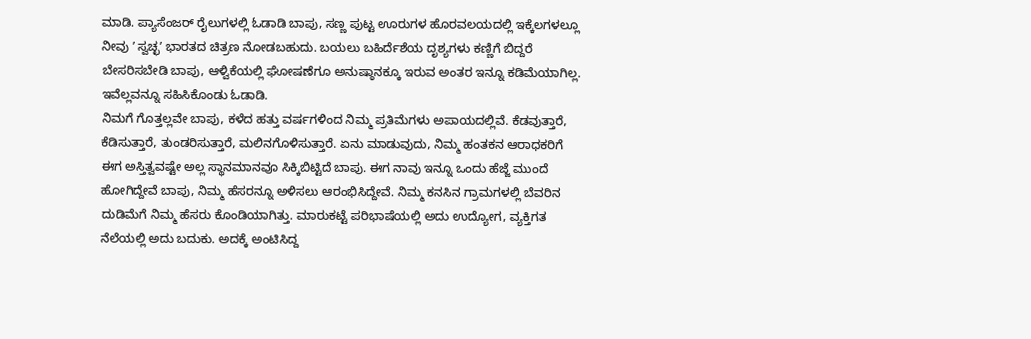ಮಾಡಿ. ಪ್ಯಾಸೆಂಜರ್ ರೈಲುಗಳಲ್ಲಿ ಓಡಾಡಿ ಬಾಪು, ಸಣ್ಣ ಪುಟ್ಟ ಊರುಗಳ ಹೊರವಲಯದಲ್ಲಿ ಇಕ್ಕೆಲಗಳಲ್ಲೂ ನೀವು ʼ ಸ್ವಚ್ಛʼ ಭಾರತದ ಚಿತ್ರಣ ನೋಡಬಹುದು. ಬಯಲು ಬಹಿರ್ದೆಶೆಯ ದೃಶ್ಯಗಳು ಕಣ್ಣಿಗೆ ಬಿದ್ದರೆ ಬೇಸರಿಸಬೇಡಿ ಬಾಪು, ಆಳ್ವಿಕೆಯಲ್ಲಿ ಘೋಷಣೆಗೂ ಅನುಷ್ಠಾನಕ್ಕೂ ಇರುವ ಅಂತರ ಇನ್ನೂ ಕಡಿಮೆಯಾಗಿಲ್ಲ. ಇವೆಲ್ಲವನ್ನೂ ಸಹಿಸಿಕೊಂಡು ಓಡಾಡಿ.
ನಿಮಗೆ ಗೊತ್ತಲ್ಲವೇ ಬಾಪು, ಕಳೆದ ಹತ್ತು ವರ್ಷಗಳಿಂದ ನಿಮ್ಮ ಪ್ರತಿಮೆಗಳು ಅಪಾಯದಲ್ಲಿವೆ. ಕೆಡವುತ್ತಾರೆ, ಕೆಡಿಸುತ್ತಾರೆ, ತುಂಡರಿಸುತ್ತಾರೆ, ಮಲಿನಗೊಳಿಸುತ್ತಾರೆ. ಏನು ಮಾಡುವುದು, ನಿಮ್ಮ ಹಂತಕನ ಆರಾಧಕರಿಗೆ ಈಗ ಅಸ್ತಿತ್ವವಷ್ಟೇ ಅಲ್ಲ ಸ್ಥಾನಮಾನವೂ ಸಿಕ್ಕಿಬಿಟ್ಟಿದೆ ಬಾಪು. ಈಗ ನಾವು ಇನ್ನೂ ಒಂದು ಹೆಜ್ಜೆ ಮುಂದೆ ಹೋಗಿದ್ದೇವೆ ಬಾಪು, ನಿಮ್ಮ ಹೆಸರನ್ನೂ ಅಳಿಸಲು ಆರಂಭಿಸಿದ್ದೇವೆ. ನಿಮ್ಮ ಕನಸಿನ ಗ್ರಾಮಗಳಲ್ಲಿ ಬೆವರಿನ ದುಡಿಮೆಗೆ ನಿಮ್ಮ ಹೆಸರು ಕೊಂಡಿಯಾಗಿತ್ತು. ಮಾರುಕಟ್ಟೆ ಪರಿಭಾಷೆಯಲ್ಲಿ ಅದು ಉದ್ಯೋಗ, ವ್ಯಕ್ತಿಗತ ನೆಲೆಯಲ್ಲಿ ಅದು ಬದುಕು. ಅದಕ್ಕೆ ಅಂಟಿಸಿದ್ದ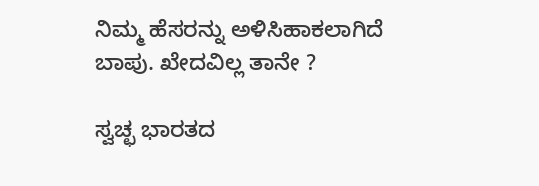ನಿಮ್ಮ ಹೆಸರನ್ನು ಅಳಿಸಿಹಾಕಲಾಗಿದೆ ಬಾಪು. ಖೇದವಿಲ್ಲ ತಾನೇ ?

ಸ್ವಚ್ಛ ಭಾರತದ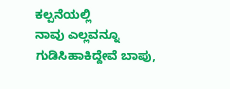ಕಲ್ಪನೆಯಲ್ಲಿ
ನಾವು ಎಲ್ಲವನ್ನೂ ಗುಡಿಸಿಹಾಕಿದ್ದೇವೆ ಬಾಪು,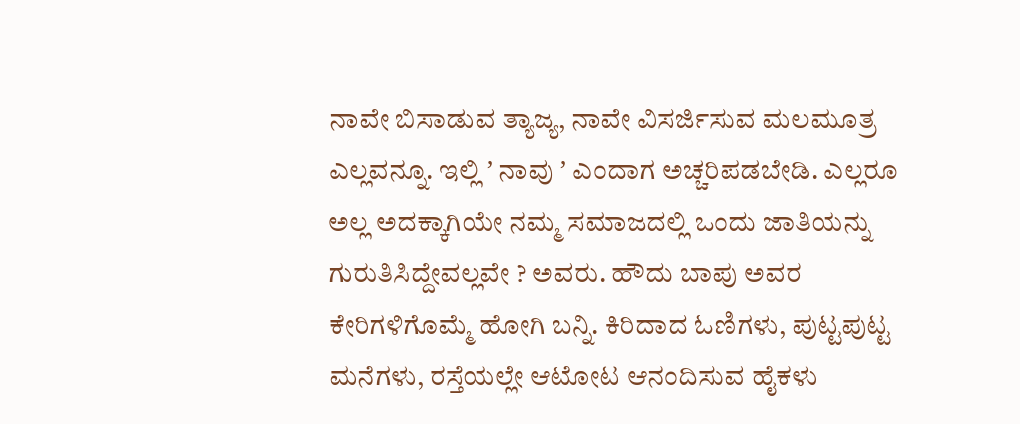ನಾವೇ ಬಿಸಾಡುವ ತ್ಯಾಜ್ಯ, ನಾವೇ ವಿಸರ್ಜಿಸುವ ಮಲಮೂತ್ರ ಎಲ್ಲವನ್ನೂ. ಇಲ್ಲಿ ʼ ನಾವು ʼ ಎಂದಾಗ ಅಚ್ಚರಿಪಡಬೇಡಿ. ಎಲ್ಲರೂ ಅಲ್ಲ ಅದಕ್ಕಾಗಿಯೇ ನಮ್ಮ ಸಮಾಜದಲ್ಲಿ ಒಂದು ಜಾತಿಯನ್ನು ಗುರುತಿಸಿದ್ದೇವಲ್ಲವೇ ? ಅವರು. ಹೌದು ಬಾಪು ಅವರ ಕೇರಿಗಳಿಗೊಮ್ಮೆ ಹೋಗಿ ಬನ್ನಿ. ಕಿರಿದಾದ ಓಣಿಗಳು, ಪುಟ್ಟಪುಟ್ಟ ಮನೆಗಳು, ರಸ್ತೆಯಲ್ಲೇ ಆಟೋಟ ಆನಂದಿಸುವ ಹೈಕಳು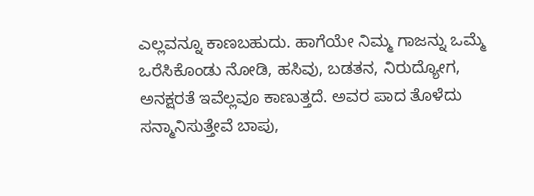ಎಲ್ಲವನ್ನೂ ಕಾಣಬಹುದು. ಹಾಗೆಯೇ ನಿಮ್ಮ ಗಾಜನ್ನು ಒಮ್ಮೆ ಒರೆಸಿಕೊಂಡು ನೋಡಿ, ಹಸಿವು, ಬಡತನ, ನಿರುದ್ಯೋಗ, ಅನಕ್ಷರತೆ ಇವೆಲ್ಲವೂ ಕಾಣುತ್ತದೆ. ಅವರ ಪಾದ ತೊಳೆದು ಸನ್ಮಾನಿಸುತ್ತೇವೆ ಬಾಪು,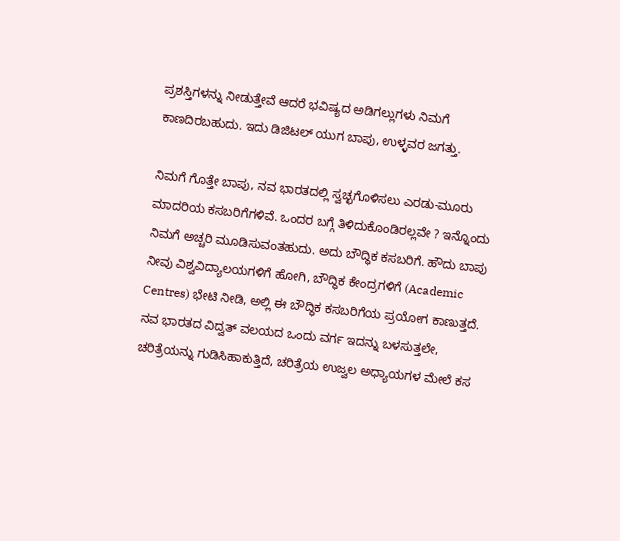ಪ್ರಶಸ್ತಿಗಳನ್ನು ನೀಡುತ್ತೇವೆ ಆದರೆ ಭವಿಷ್ಯದ ಅಡಿಗಲ್ಲುಗಳು ನಿಮಗೆ ಕಾಣದಿರಬಹುದು. ಇದು ಡಿಜಿಟಲ್ ಯುಗ ಬಾಪು, ಉಳ್ಳವರ ಜಗತ್ತು.

ನಿಮಗೆ ಗೊತ್ತೇ ಬಾಪು, ನವ ಭಾರತದಲ್ಲಿ ಸ್ವಚ್ಛಗೊಳಿಸಲು ಎರಡು-ಮೂರು ಮಾದರಿಯ ಕಸಬರಿಗೆಗಳಿವೆ. ಒಂದರ ಬಗ್ಗೆ ತಿಳಿದುಕೊಂಡಿರಲ್ಲವೇ ? ಇನ್ನೊಂದು ನಿಮಗೆ ಅಚ್ಚರಿ ಮೂಡಿಸುವಂತಹುದು. ಅದು ಬೌದ್ಧಿಕ ಕಸಬರಿಗೆ. ಹೌದು ಬಾಪು ನೀವು ವಿಶ್ವವಿದ್ಯಾಲಯಗಳಿಗೆ ಹೋಗಿ, ಬೌದ್ಧಿಕ ಕೇಂದ್ರಗಳಿಗೆ (Academic Centres) ಭೇಟಿ ನೀಡಿ, ಅಲ್ಲಿ ಈ ಬೌದ್ಧಿಕ ಕಸಬರಿಗೆಯ ಪ್ರಯೋಗ ಕಾಣುತ್ತದೆ. ನವ ಭಾರತದ ವಿದ್ವತ್ ವಲಯದ ಒಂದು ವರ್ಗ ಇದನ್ನು ಬಳಸುತ್ತಲೇ, ಚರಿತ್ರೆಯನ್ನು ಗುಡಿಸಿಹಾಕುತ್ತಿದೆ, ಚರಿತ್ರೆಯ ಉಜ್ವಲ ಅಧ್ಯಾಯಗಳ ಮೇಲೆ ಕಸ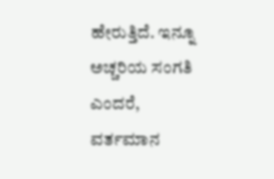ಹೇರುತ್ತಿದೆ. ಇನ್ನೂ ಅಚ್ಚರಿಯ ಸಂಗತಿ ಎಂದರೆ, ವರ್ತಮಾನ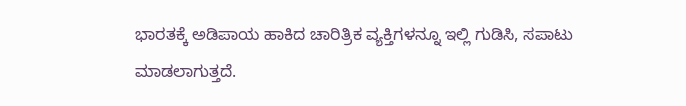ಭಾರತಕ್ಕೆ ಅಡಿಪಾಯ ಹಾಕಿದ ಚಾರಿತ್ರಿಕ ವ್ಯಕ್ತಿಗಳನ್ನೂ ಇಲ್ಲಿ ಗುಡಿಸಿ, ಸಪಾಟು ಮಾಡಲಾಗುತ್ತದೆ.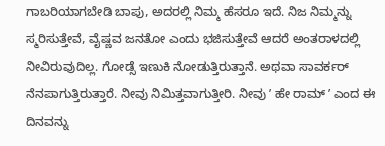ಗಾಬರಿಯಾಗಬೇಡಿ ಬಾಪು, ಅದರಲ್ಲಿ ನಿಮ್ಮ ಹೆಸರೂ ಇದೆ. ನಿಜ ನಿಮ್ಮನ್ನು ಸ್ಮರಿಸುತ್ತೇವೆ, ವೈಷ್ಣವ ಜನತೋ ಎಂದು ಭಜಿಸುತ್ತೇವೆ ಆದರೆ ಅಂತರಾಳದಲ್ಲಿ ನೀವಿರುವುದಿಲ್ಲ. ಗೋಡ್ಸೆ ಇಣುಕಿ ನೋಡುತ್ತಿರುತ್ತಾನೆ. ಅಥವಾ ಸಾವರ್ಕರ್ ನೆನಪಾಗುತ್ತಿರುತ್ತಾರೆ. ನೀವು ನಿಮಿತ್ತವಾಗುತ್ತೀರಿ. ನೀವು ʼ ಹೇ ರಾಮ್ ʼ ಎಂದ ಈ ದಿನವನ್ನು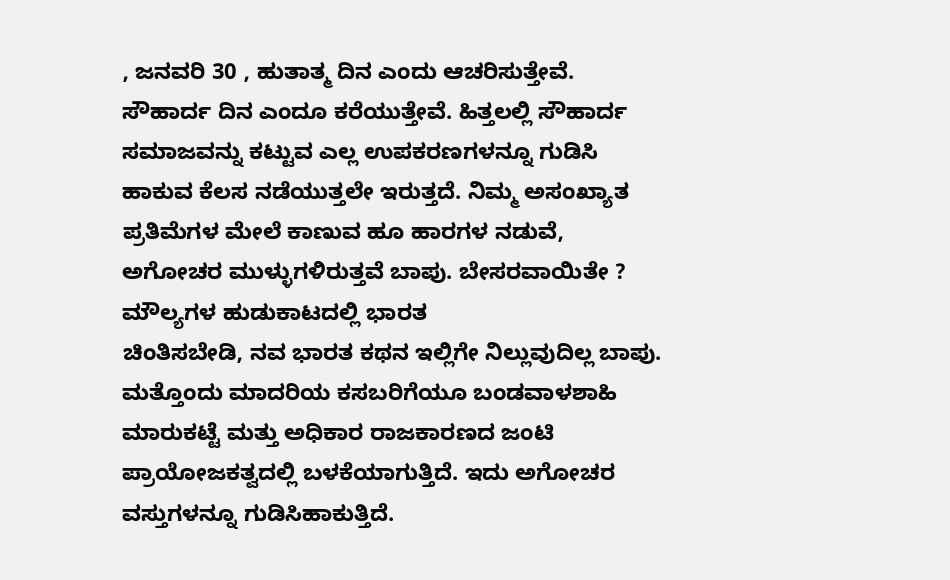, ಜನವರಿ 30 , ಹುತಾತ್ಮ ದಿನ ಎಂದು ಆಚರಿಸುತ್ತೇವೆ. ಸೌಹಾರ್ದ ದಿನ ಎಂದೂ ಕರೆಯುತ್ತೇವೆ. ಹಿತ್ತಲಲ್ಲಿ ಸೌಹಾರ್ದ ಸಮಾಜವನ್ನು ಕಟ್ಟುವ ಎಲ್ಲ ಉಪಕರಣಗಳನ್ನೂ ಗುಡಿಸಿ ಹಾಕುವ ಕೆಲಸ ನಡೆಯುತ್ತಲೇ ಇರುತ್ತದೆ. ನಿಮ್ಮ ಅಸಂಖ್ಯಾತ ಪ್ರತಿಮೆಗಳ ಮೇಲೆ ಕಾಣುವ ಹೂ ಹಾರಗಳ ನಡುವೆ, ಅಗೋಚರ ಮುಳ್ಳುಗಳಿರುತ್ತವೆ ಬಾಪು. ಬೇಸರವಾಯಿತೇ ?
ಮೌಲ್ಯಗಳ ಹುಡುಕಾಟದಲ್ಲಿ ಭಾರತ
ಚಿಂತಿಸಬೇಡಿ, ನವ ಭಾರತ ಕಥನ ಇಲ್ಲಿಗೇ ನಿಲ್ಲುವುದಿಲ್ಲ ಬಾಪು. ಮತ್ತೊಂದು ಮಾದರಿಯ ಕಸಬರಿಗೆಯೂ ಬಂಡವಾಳಶಾಹಿ ಮಾರುಕಟ್ಟೆ ಮತ್ತು ಅಧಿಕಾರ ರಾಜಕಾರಣದ ಜಂಟಿ ಪ್ರಾಯೋಜಕತ್ವದಲ್ಲಿ ಬಳಕೆಯಾಗುತ್ತಿದೆ. ಇದು ಅಗೋಚರ ವಸ್ತುಗಳನ್ನೂ ಗುಡಿಸಿಹಾಕುತ್ತಿದೆ.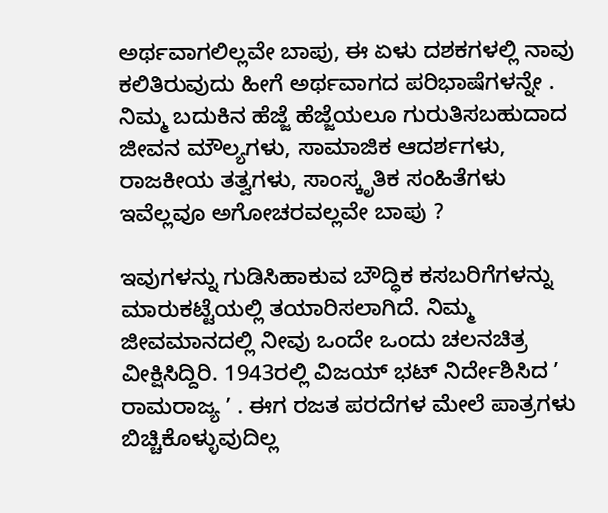ಅರ್ಥವಾಗಲಿಲ್ಲವೇ ಬಾಪು, ಈ ಏಳು ದಶಕಗಳಲ್ಲಿ ನಾವು ಕಲಿತಿರುವುದು ಹೀಗೆ ಅರ್ಥವಾಗದ ಪರಿಭಾಷೆಗಳನ್ನೇ . ನಿಮ್ಮ ಬದುಕಿನ ಹೆಜ್ಜೆ ಹೆಜ್ಜೆಯಲೂ ಗುರುತಿಸಬಹುದಾದ ಜೀವನ ಮೌಲ್ಯಗಳು, ಸಾಮಾಜಿಕ ಆದರ್ಶಗಳು, ರಾಜಕೀಯ ತತ್ವಗಳು, ಸಾಂಸ್ಕೃತಿಕ ಸಂಹಿತೆಗಳು ಇವೆಲ್ಲವೂ ಅಗೋಚರವಲ್ಲವೇ ಬಾಪು ?

ಇವುಗಳನ್ನು ಗುಡಿಸಿಹಾಕುವ ಬೌದ್ಧಿಕ ಕಸಬರಿಗೆಗಳನ್ನು ಮಾರುಕಟ್ಟೆಯಲ್ಲಿ ತಯಾರಿಸಲಾಗಿದೆ. ನಿಮ್ಮ ಜೀವಮಾನದಲ್ಲಿ ನೀವು ಒಂದೇ ಒಂದು ಚಲನಚಿತ್ರ ವೀಕ್ಷಿಸಿದ್ದಿರಿ. 1943ರಲ್ಲಿ ವಿಜಯ್ ಭಟ್ ನಿರ್ದೇಶಿಸಿದ ʼ ರಾಮರಾಜ್ಯ ʼ . ಈಗ ರಜತ ಪರದೆಗಳ ಮೇಲೆ ಪಾತ್ರಗಳು ಬಿಚ್ಚಿಕೊಳ್ಳುವುದಿಲ್ಲ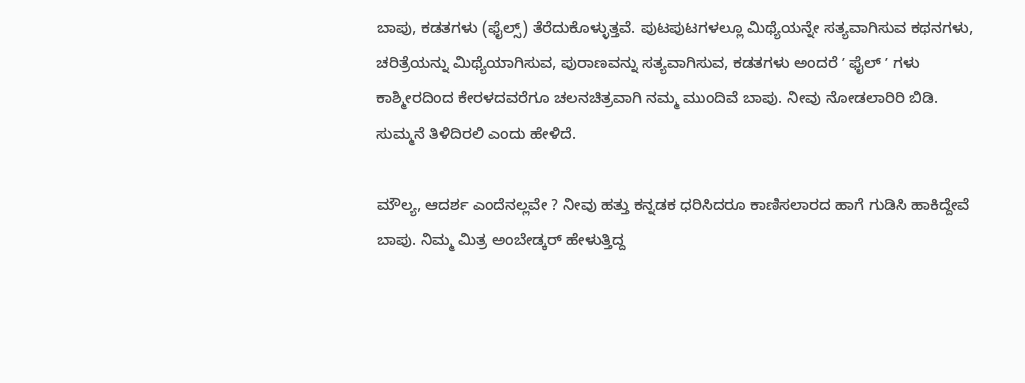ಬಾಪು, ಕಡತಗಳು (ಫೈಲ್ಸ್) ತೆರೆದುಕೊಳ್ಳುತ್ತವೆ. ಪುಟಪುಟಗಳಲ್ಲೂ ಮಿಥ್ಯೆಯನ್ನೇ ಸತ್ಯವಾಗಿಸುವ ಕಥನಗಳು, ಚರಿತ್ರೆಯನ್ನು ಮಿಥ್ಯೆಯಾಗಿಸುವ, ಪುರಾಣವನ್ನು ಸತ್ಯವಾಗಿಸುವ, ಕಡತಗಳು ಅಂದರೆ ʼ ಫೈಲ್ ʼ ಗಳು ಕಾಶ್ಮೀರದಿಂದ ಕೇರಳದವರೆಗೂ ಚಲನಚಿತ್ರವಾಗಿ ನಮ್ಮ ಮುಂದಿವೆ ಬಾಪು. ನೀವು ನೋಡಲಾರಿರಿ ಬಿಡಿ. ಸುಮ್ಮನೆ ತಿಳಿದಿರಲಿ ಎಂದು ಹೇಳಿದೆ.

ಮೌಲ್ಯ, ಆದರ್ಶ ಎಂದೆನಲ್ಲವೇ ? ನೀವು ಹತ್ತು ಕನ್ನಡಕ ಧರಿಸಿದರೂ ಕಾಣಿಸಲಾರದ ಹಾಗೆ ಗುಡಿಸಿ ಹಾಕಿದ್ದೇವೆ ಬಾಪು. ನಿಮ್ಮ ಮಿತ್ರ ಅಂಬೇಡ್ಕರ್ ಹೇಳುತ್ತಿದ್ದ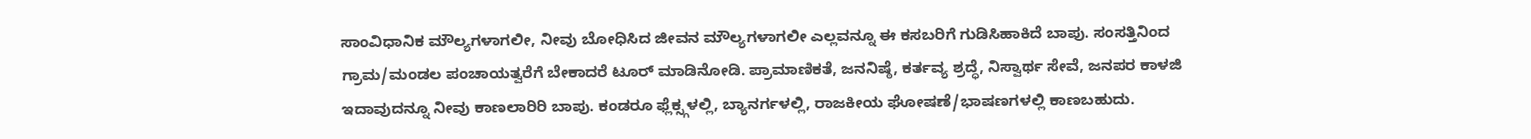ಸಾಂವಿಧಾನಿಕ ಮೌಲ್ಯಗಳಾಗಲೀ, ನೀವು ಬೋಧಿಸಿದ ಜೀವನ ಮೌಲ್ಯಗಳಾಗಲೀ ಎಲ್ಲವನ್ನೂ ಈ ಕಸಬರಿಗೆ ಗುಡಿಸಿಹಾಕಿದೆ ಬಾಪು. ಸಂಸತ್ತಿನಿಂದ ಗ್ರಾಮ/ಮಂಡಲ ಪಂಚಾಯತ್ವರೆಗೆ ಬೇಕಾದರೆ ಟೂರ್ ಮಾಡಿನೋಡಿ. ಪ್ರಾಮಾಣಿಕತೆ, ಜನನಿಷ್ಠೆ, ಕರ್ತವ್ಯ ಶ್ರದ್ಧೆ, ನಿಸ್ವಾರ್ಥ ಸೇವೆ, ಜನಪರ ಕಾಳಜಿ ಇದಾವುದನ್ನೂ ನೀವು ಕಾಣಲಾರಿರಿ ಬಾಪು. ಕಂಡರೂ ಫ್ಲೆಕ್ಸ್ಗಳಲ್ಲಿ, ಬ್ಯಾನರ್ಗಳಲ್ಲಿ, ರಾಜಕೀಯ ಘೋಷಣೆ/ಭಾಷಣಗಳಲ್ಲಿ ಕಾಣಬಹುದು.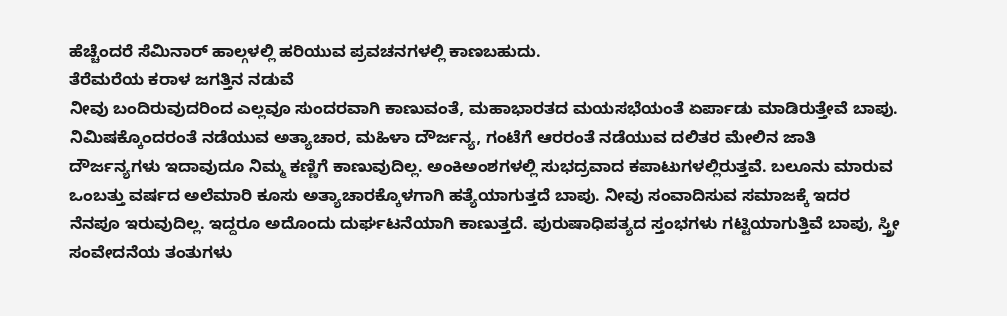ಹೆಚ್ಚೆಂದರೆ ಸೆಮಿನಾರ್ ಹಾಲ್ಗಳಲ್ಲಿ ಹರಿಯುವ ಪ್ರವಚನಗಳಲ್ಲಿ ಕಾಣಬಹುದು.
ತೆರೆಮರೆಯ ಕರಾಳ ಜಗತ್ತಿನ ನಡುವೆ
ನೀವು ಬಂದಿರುವುದರಿಂದ ಎಲ್ಲವೂ ಸುಂದರವಾಗಿ ಕಾಣುವಂತೆ, ಮಹಾಭಾರತದ ಮಯಸಭೆಯಂತೆ ಏರ್ಪಾಡು ಮಾಡಿರುತ್ತೇವೆ ಬಾಪು. ನಿಮಿಷಕ್ಕೊಂದರಂತೆ ನಡೆಯುವ ಅತ್ಯಾಚಾರ, ಮಹಿಳಾ ದೌರ್ಜನ್ಯ, ಗಂಟೆಗೆ ಆರರಂತೆ ನಡೆಯುವ ದಲಿತರ ಮೇಲಿನ ಜಾತಿ ದೌರ್ಜನ್ಯಗಳು ಇದಾವುದೂ ನಿಮ್ಮ ಕಣ್ಣಿಗೆ ಕಾಣುವುದಿಲ್ಲ. ಅಂಕಿಅಂಶಗಳಲ್ಲಿ ಸುಭದ್ರವಾದ ಕಪಾಟುಗಳಲ್ಲಿರುತ್ತವೆ. ಬಲೂನು ಮಾರುವ ಒಂಬತ್ತು ವರ್ಷದ ಅಲೆಮಾರಿ ಕೂಸು ಅತ್ಯಾಚಾರಕ್ಕೊಳಗಾಗಿ ಹತ್ಯೆಯಾಗುತ್ತದೆ ಬಾಪು. ನೀವು ಸಂವಾದಿಸುವ ಸಮಾಜಕ್ಕೆ ಇದರ ನೆನಪೂ ಇರುವುದಿಲ್ಲ. ಇದ್ದರೂ ಅದೊಂದು ದುರ್ಘಟನೆಯಾಗಿ ಕಾಣುತ್ತದೆ. ಪುರುಷಾಧಿಪತ್ಯದ ಸ್ತಂಭಗಳು ಗಟ್ಟಿಯಾಗುತ್ತಿವೆ ಬಾಪು, ಸ್ತ್ರೀ ಸಂವೇದನೆಯ ತಂತುಗಳು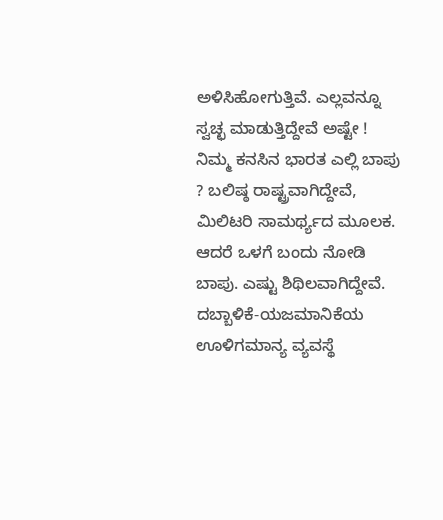ಅಳಿಸಿಹೋಗುತ್ತಿವೆ. ಎಲ್ಲವನ್ನೂ ಸ್ವಚ್ಛ ಮಾಡುತ್ತಿದ್ದೇವೆ ಅಷ್ಟೇ !
ನಿಮ್ಮ ಕನಸಿನ ಭಾರತ ಎಲ್ಲಿ ಬಾಪು ? ಬಲಿಷ್ಠ ರಾಷ್ಟ್ರವಾಗಿದ್ದೇವೆ, ಮಿಲಿಟರಿ ಸಾಮರ್ಥ್ಯದ ಮೂಲಕ. ಆದರೆ ಒಳಗೆ ಬಂದು ನೋಡಿ ಬಾಪು. ಎಷ್ಟು ಶಿಥಿಲವಾಗಿದ್ದೇವೆ. ದಬ್ಬಾಳಿಕೆ-ಯಜಮಾನಿಕೆಯ ಊಳಿಗಮಾನ್ಯ ವ್ಯವಸ್ಥೆ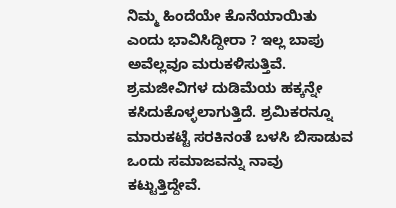ನಿಮ್ಮ ಹಿಂದೆಯೇ ಕೊನೆಯಾಯಿತು ಎಂದು ಭಾವಿಸಿದ್ದೀರಾ ? ಇಲ್ಲ ಬಾಪು ಅವೆಲ್ಲವೂ ಮರುಕಳಿಸುತ್ತಿವೆ. ಶ್ರಮಜೀವಿಗಳ ದುಡಿಮೆಯ ಹಕ್ಕನ್ನೇ ಕಸಿದುಕೊಳ್ಳಲಾಗುತ್ತಿದೆ. ಶ್ರಮಿಕರನ್ನೂ ಮಾರುಕಟ್ಟೆ ಸರಕಿನಂತೆ ಬಳಸಿ ಬಿಸಾಡುವ ಒಂದು ಸಮಾಜವನ್ನು ನಾವು ಕಟ್ಟುತ್ತಿದ್ದೇವೆ.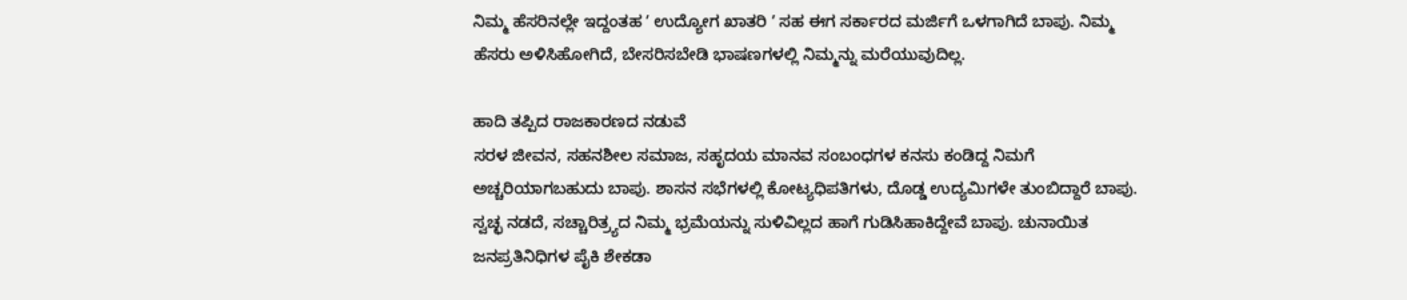ನಿಮ್ಮ ಹೆಸರಿನಲ್ಲೇ ಇದ್ದಂತಹ ʼ ಉದ್ಯೋಗ ಖಾತರಿ ʼ ಸಹ ಈಗ ಸರ್ಕಾರದ ಮರ್ಜಿಗೆ ಒಳಗಾಗಿದೆ ಬಾಪು. ನಿಮ್ಮ ಹೆಸರು ಅಳಿಸಿಹೋಗಿದೆ, ಬೇಸರಿಸಬೇಡಿ ಭಾಷಣಗಳಲ್ಲಿ ನಿಮ್ಮನ್ನು ಮರೆಯುವುದಿಲ್ಲ.

ಹಾದಿ ತಪ್ಪಿದ ರಾಜಕಾರಣದ ನಡುವೆ
ಸರಳ ಜೀವನ, ಸಹನಶೀಲ ಸಮಾಜ, ಸಹೃದಯ ಮಾನವ ಸಂಬಂಧಗಳ ಕನಸು ಕಂಡಿದ್ದ ನಿಮಗೆ ಅಚ್ಚರಿಯಾಗಬಹುದು ಬಾಪು. ಶಾಸನ ಸಭೆಗಳಲ್ಲಿ ಕೋಟ್ಯಧಿಪತಿಗಳು, ದೊಡ್ಡ ಉದ್ಯಮಿಗಳೇ ತುಂಬಿದ್ದಾರೆ ಬಾಪು. ಸ್ವಚ್ಛ ನಡದೆ, ಸಚ್ಚಾರಿತ್ರ್ಯದ ನಿಮ್ಮ ಭ್ರಮೆಯನ್ನು ಸುಳಿವಿಲ್ಲದ ಹಾಗೆ ಗುಡಿಸಿಹಾಕಿದ್ದೇವೆ ಬಾಪು. ಚುನಾಯಿತ ಜನಪ್ರತಿನಿಧಿಗಳ ಪೈಕಿ ಶೇಕಡಾ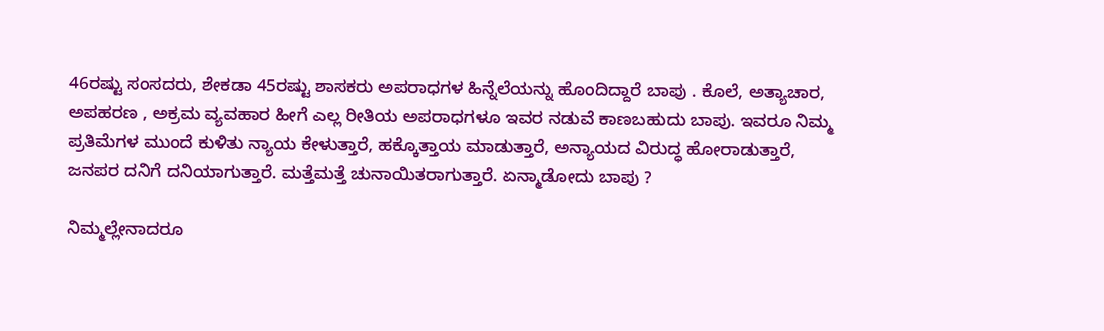46ರಷ್ಟು ಸಂಸದರು, ಶೇಕಡಾ 45ರಷ್ಟು ಶಾಸಕರು ಅಪರಾಧಗಳ ಹಿನ್ನೆಲೆಯನ್ನು ಹೊಂದಿದ್ದಾರೆ ಬಾಪು . ಕೊಲೆ, ಅತ್ಯಾಚಾರ, ಅಪಹರಣ , ಅಕ್ರಮ ವ್ಯವಹಾರ ಹೀಗೆ ಎಲ್ಲ ರೀತಿಯ ಅಪರಾಧಗಳೂ ಇವರ ನಡುವೆ ಕಾಣಬಹುದು ಬಾಪು. ಇವರೂ ನಿಮ್ಮ ಪ್ರತಿಮೆಗಳ ಮುಂದೆ ಕುಳಿತು ನ್ಯಾಯ ಕೇಳುತ್ತಾರೆ, ಹಕ್ಕೊತ್ತಾಯ ಮಾಡುತ್ತಾರೆ, ಅನ್ಯಾಯದ ವಿರುದ್ಧ ಹೋರಾಡುತ್ತಾರೆ, ಜನಪರ ದನಿಗೆ ದನಿಯಾಗುತ್ತಾರೆ. ಮತ್ತೆಮತ್ತೆ ಚುನಾಯಿತರಾಗುತ್ತಾರೆ. ಏನ್ಮಾಡೋದು ಬಾಪು ?

ನಿಮ್ಮಲ್ಲೇನಾದರೂ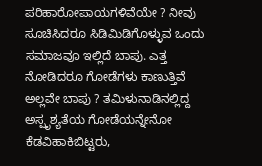ಪರಿಹಾರೋಪಾಯಗಳಿವೆಯೇ ? ನೀವು ಸೂಚಿಸಿದರೂ ಸಿಡಿಮಿಡಿಗೊಳ್ಳುವ ಒಂದು ಸಮಾಜವೂ ಇಲ್ಲಿದೆ ಬಾಪು. ಎತ್ತ ನೋಡಿದರೂ ಗೋಡೆಗಳು ಕಾಣುತ್ತಿವೆ ಅಲ್ಲವೇ ಬಾಪು ? ತಮಿಳುನಾಡಿನಲ್ಲಿದ್ದ ಅಸ್ಪೃಶ್ಯತೆಯ ಗೋಡೆಯನ್ನೇನೋ ಕೆಡವಿಹಾಕಿಬಿಟ್ಟರು,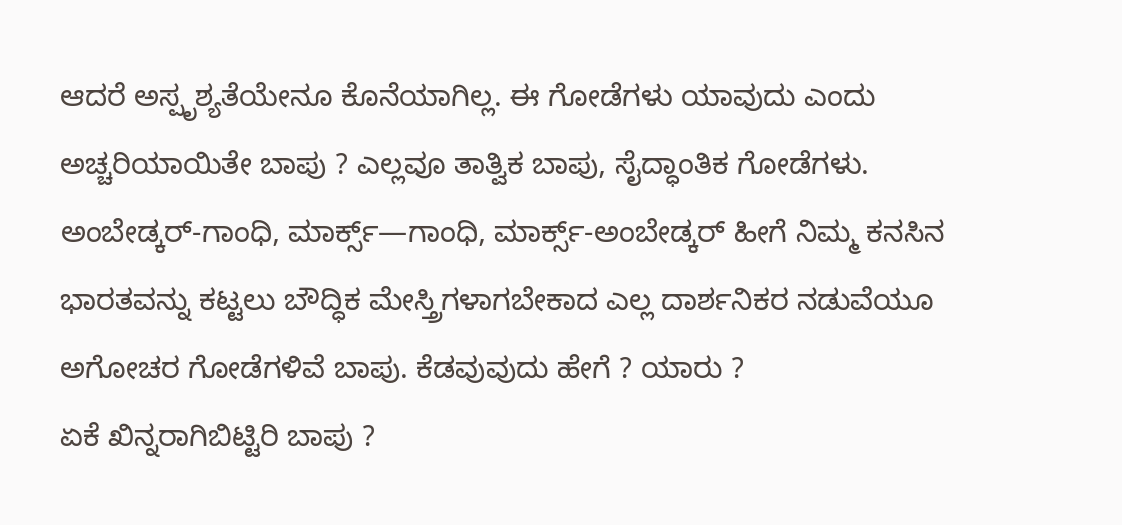ಆದರೆ ಅಸ್ಪೃಶ್ಯತೆಯೇನೂ ಕೊನೆಯಾಗಿಲ್ಲ. ಈ ಗೋಡೆಗಳು ಯಾವುದು ಎಂದು ಅಚ್ಚರಿಯಾಯಿತೇ ಬಾಪು ? ಎಲ್ಲವೂ ತಾತ್ವಿಕ ಬಾಪು, ಸೈದ್ಧಾಂತಿಕ ಗೋಡೆಗಳು. ಅಂಬೇಡ್ಕರ್-ಗಾಂಧಿ, ಮಾರ್ಕ್ಸ್—ಗಾಂಧಿ, ಮಾರ್ಕ್ಸ್-ಅಂಬೇಡ್ಕರ್ ಹೀಗೆ ನಿಮ್ಮ ಕನಸಿನ ಭಾರತವನ್ನು ಕಟ್ಟಲು ಬೌದ್ಧಿಕ ಮೇಸ್ತ್ರಿಗಳಾಗಬೇಕಾದ ಎಲ್ಲ ದಾರ್ಶನಿಕರ ನಡುವೆಯೂ ಅಗೋಚರ ಗೋಡೆಗಳಿವೆ ಬಾಪು. ಕೆಡವುವುದು ಹೇಗೆ ? ಯಾರು ?
ಏಕೆ ಖಿನ್ನರಾಗಿಬಿಟ್ಟಿರಿ ಬಾಪು ?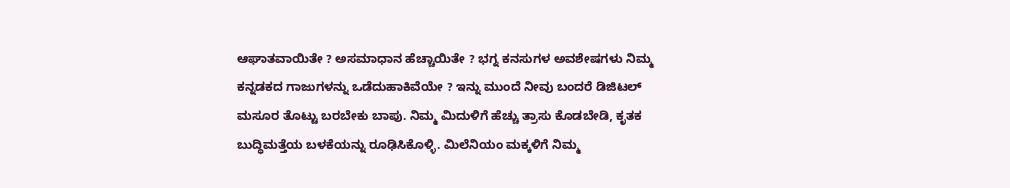ಆಘಾತವಾಯಿತೇ ? ಅಸಮಾಧಾನ ಹೆಚ್ಚಾಯಿತೇ ? ಭಗ್ನ ಕನಸುಗಳ ಅವಶೇಷಗಳು ನಿಮ್ಮ ಕನ್ನಡಕದ ಗಾಜುಗಳನ್ನು ಒಡೆದುಹಾಕಿವೆಯೇ ? ಇನ್ನು ಮುಂದೆ ನೀವು ಬಂದರೆ ಡಿಜಿಟಲ್ ಮಸೂರ ತೊಟ್ಟು ಬರಬೇಕು ಬಾಪು. ನಿಮ್ಮ ಮಿದುಳಿಗೆ ಹೆಚ್ಚು ತ್ರಾಸು ಕೊಡಬೇಡಿ, ಕೃತಕ ಬುದ್ಧಿಮತ್ತೆಯ ಬಳಕೆಯನ್ನು ರೂಢಿಸಿಕೊಳ್ಳಿ. ಮಿಲೆನಿಯಂ ಮಕ್ಕಳಿಗೆ ನಿಮ್ಮ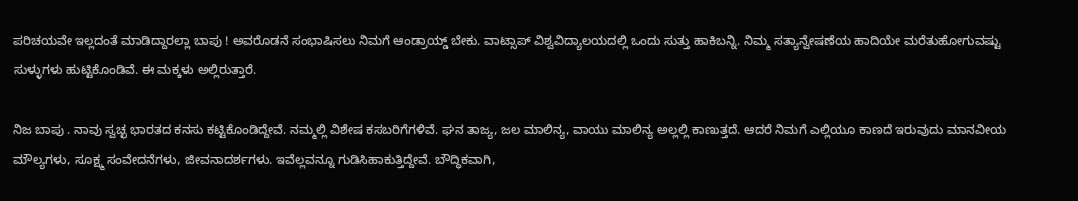ಪರಿಚಯವೇ ಇಲ್ಲದಂತೆ ಮಾಡಿದ್ದಾರಲ್ಲಾ ಬಾಪು ! ಅವರೊಡನೆ ಸಂಭಾಷಿಸಲು ನಿಮಗೆ ಆಂಡ್ರಾಯ್ಡ್ ಬೇಕು. ವಾಟ್ಸಾಪ್ ವಿಶ್ವವಿದ್ಯಾಲಯದಲ್ಲಿ ಒಂದು ಸುತ್ತು ಹಾಕಿಬನ್ನಿ. ನಿಮ್ಮ ಸತ್ಯಾನ್ವೇಷಣೆಯ ಹಾದಿಯೇ ಮರೆತುಹೋಗುವಷ್ಟು ಸುಳ್ಳುಗಳು ಹುಟ್ಟಿಕೊಂಡಿವೆ. ಈ ಮಕ್ಕಳು ಅಲ್ಲಿರುತ್ತಾರೆ.

ನಿಜ ಬಾಪು . ನಾವು ಸ್ವಚ್ಛ ಭಾರತದ ಕನಸು ಕಟ್ಟಿಕೊಂಡಿದ್ದೇವೆ. ನಮ್ಮಲ್ಲಿ ವಿಶೇಷ ಕಸಬರಿಗೆಗಳಿವೆ. ಘನ ತಾಜ್ಯ, ಜಲ ಮಾಲಿನ್ಯ, ವಾಯು ಮಾಲಿನ್ಯ ಅಲ್ಲಲ್ಲಿ ಕಾಣುತ್ತದೆ. ಆದರೆ ನಿಮಗೆ ಎಲ್ಲಿಯೂ ಕಾಣದೆ ಇರುವುದು ಮಾನವೀಯ ಮೌಲ್ಯಗಳು, ಸೂಕ್ಷ್ಮ ಸಂವೇದನೆಗಳು, ಜೀವನಾದರ್ಶಗಳು. ಇವೆಲ್ಲವನ್ನೂ ಗುಡಿಸಿಹಾಕುತ್ತಿದ್ದೇವೆ. ಬೌದ್ಧಿಕವಾಗಿ,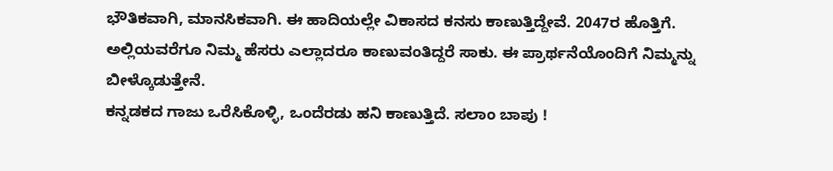ಭೌತಿಕವಾಗಿ, ಮಾನಸಿಕವಾಗಿ. ಈ ಹಾದಿಯಲ್ಲೇ ವಿಕಾಸದ ಕನಸು ಕಾಣುತ್ತಿದ್ದೇವೆ. 2047ರ ಹೊತ್ತಿಗೆ. ಅಲ್ಲಿಯವರೆಗೂ ನಿಮ್ಮ ಹೆಸರು ಎಲ್ಲಾದರೂ ಕಾಣುವಂತಿದ್ದರೆ ಸಾಕು. ಈ ಪ್ರಾರ್ಥನೆಯೊಂದಿಗೆ ನಿಮ್ಮನ್ನು ಬೀಳ್ಕೊಡುತ್ತೇನೆ.
ಕನ್ನಡಕದ ಗಾಜು ಒರೆಸಿಕೊಳ್ಳಿ, ಒಂದೆರಡು ಹನಿ ಕಾಣುತ್ತಿದೆ. ಸಲಾಂ ಬಾಪು !